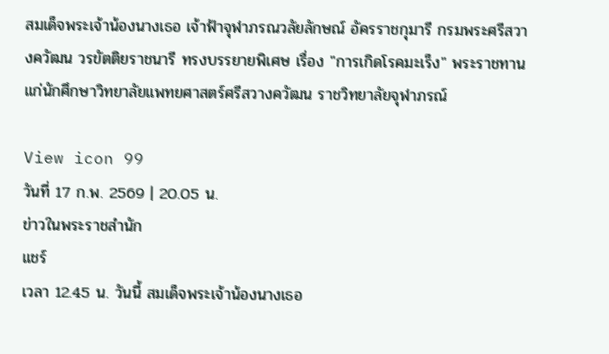สมเด็จพระเจ้าน้องนางเธอ เจ้าฟ้าจุฬาภรณวลัยลักษณ์ อัครราชกุมารี กรมพระศรีสวางควัฒน วรขัตติยราชนารี ทรงบรรยายพิเศษ เรื่อง "การเกิดโรคมะเร็ง" พระราชทานแก่นักศึกษาวิทยาลัยแพทยศาสตร์ศรีสวางควัฒน ราชวิทยาลัยจุฬาภรณ์

View icon 99
วันที่ 17 ก.พ. 2569 | 20.05 น.
ข่าวในพระราชสำนัก
แชร์
เวลา 12.45 น. วันนี้ สมเด็จพระเจ้าน้องนางเธอ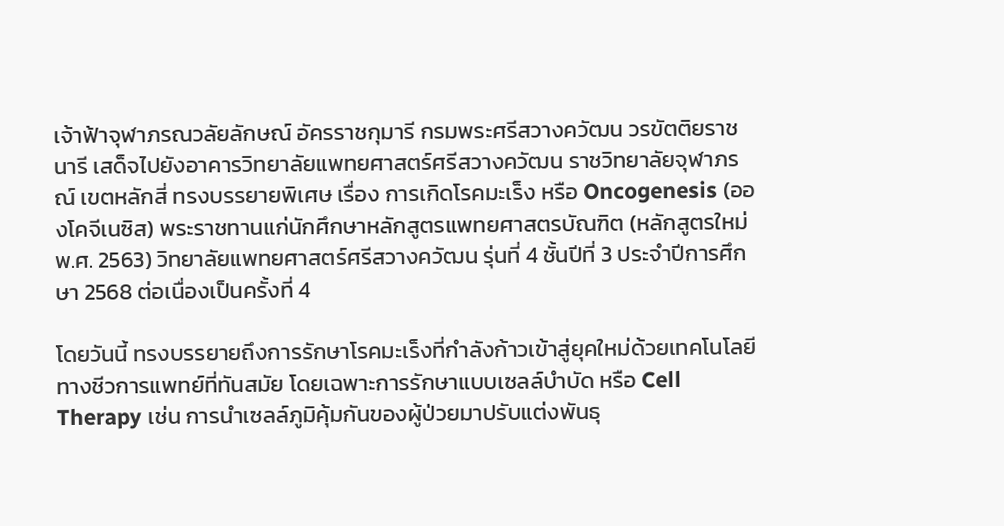เจ้าฟ้าจุฬาภรณวลัยลักษณ์ อัครราชกุมารี กรมพระศรีสวางควัฒน วรขัตติยราชนารี เสด็จไปยังอาคารวิทยาลัยแพทยศาสตร์ศรีสวางควัฒน ราชวิทยาลัยจุฬาภรณ์ เขตหลักสี่ ทรงบรรยายพิเศษ เรื่อง การเกิดโรคมะเร็ง หรือ Oncogenesis (อองโคจีเนซิส) พระราชทานแก่นักศึกษาหลักสูตรแพทยศาสตรบัณฑิต (หลักสูตรใหม่ พ.ศ. 2563) วิทยาลัยแพทยศาสตร์ศรีสวางควัฒน รุ่นที่ 4 ชั้นปีที่ 3 ประจำปีการศึกษา 2568 ต่อเนื่องเป็นครั้งที่ 4

โดยวันนี้ ทรงบรรยายถึงการรักษาโรคมะเร็งที่กำลังก้าวเข้าสู่ยุคใหม่ด้วยเทคโนโลยีทางชีวการแพทย์ที่ทันสมัย โดยเฉพาะการรักษาแบบเซลล์บำบัด หรือ Cell Therapy เช่น การนำเซลล์ภูมิคุ้มกันของผู้ป่วยมาปรับแต่งพันธุ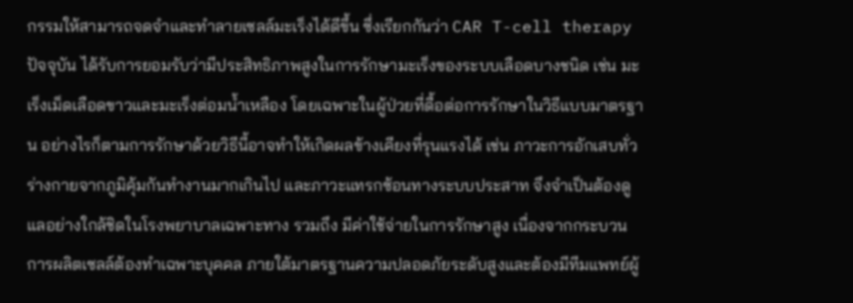กรรมให้สามารถจดจำและทำลายเซลล์มะเร็งได้ดีขึ้น ซึ่งเรียกกันว่า CAR T-cell therapy ปัจจุบัน ได้รับการยอมรับว่ามีประสิทธิภาพสูงในการรักษามะเร็งของระบบเลือดบางชนิด เช่น มะเร็งเม็ดเลือดขาวและมะเร็งต่อมน้ำเหลือง โดยเฉพาะในผู้ป่วยที่ดื้อต่อการรักษาในวิธีแบบมาตรฐาน อย่างไรก็ตามการรักษาด้วยวิธีนี้อาจทำให้เกิดผลข้างเคียงที่รุนแรงได้ เช่น ภาวะการอักเสบทั่วร่างกายจากภูมิคุ้มกันทำงานมากเกินไป และภาวะแทรกซ้อนทางระบบประสาท จึงจำเป็นต้องดูแลอย่างใกล้ชิดในโรงพยาบาลเฉพาะทาง รวมถึง มีค่าใช้จ่ายในการรักษาสูง เนื่องจากกระบวนการผลิตเซลล์ต้องทำเฉพาะบุคคล ภายใต้มาตรฐานความปลอดภัยระดับสูงและต้องมีทีมแพทย์ผู้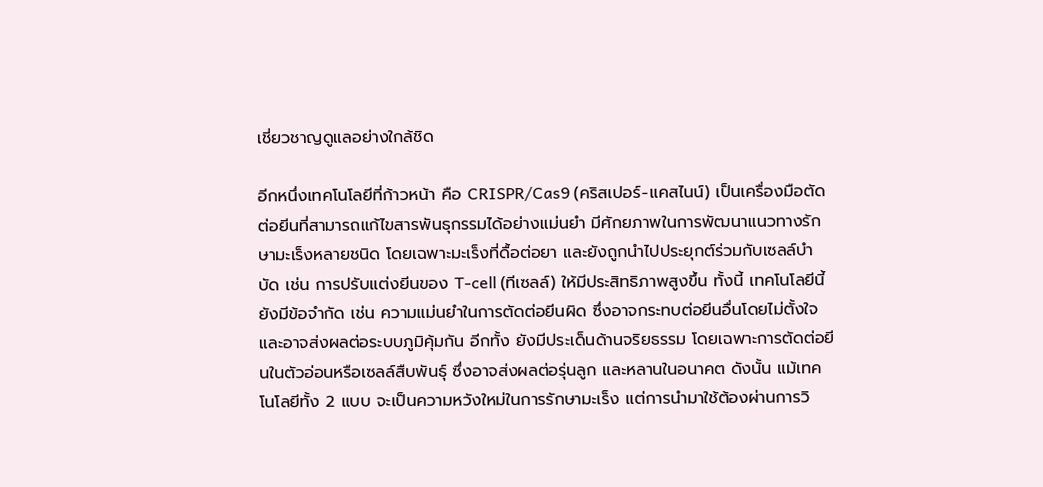เชี่ยวชาญดูแลอย่างใกล้ชิด

อีกหนึ่งเทคโนโลยีที่ก้าวหน้า คือ CRISPR/Cas9 (คริสเปอร์-แคสไนน์) เป็นเครื่องมือตัดต่อยีนที่สามารถแก้ไขสารพันธุกรรมได้อย่างแม่นยำ มีศักยภาพในการพัฒนาแนวทางรักษามะเร็งหลายชนิด โดยเฉพาะมะเร็งที่ดื้อต่อยา และยังถูกนำไปประยุกต์ร่วมกับเซลล์บำบัด เช่น การปรับแต่งยีนของ T-cell (ทีเซลล์) ให้มีประสิทธิภาพสูงขึ้น ทั้งนี้ เทคโนโลยีนี้ ยังมีข้อจำกัด เช่น ความแม่นยำในการตัดต่อยีนผิด ซึ่งอาจกระทบต่อยีนอื่นโดยไม่ตั้งใจ และอาจส่งผลต่อระบบภูมิคุ้มกัน อีกทั้ง ยังมีประเด็นด้านจริยธรรม โดยเฉพาะการตัดต่อยีนในตัวอ่อนหรือเซลล์สืบพันธุ์ ซึ่งอาจส่งผลต่อรุ่นลูก และหลานในอนาคต ดังนั้น แม้เทคโนโลยีทั้ง 2 แบบ จะเป็นความหวังใหม่ในการรักษามะเร็ง แต่การนำมาใช้ต้องผ่านการวิ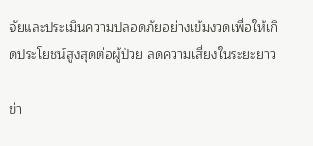จัยและประเมินความปลอดภัยอย่างเข้มงวดเพื่อให้เกิดประโยชน์สูงสุดต่อผู้ป่วย ลดความเสี่ยงในระยะยาว

ข่า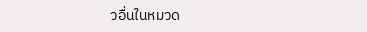วอื่นในหมวด